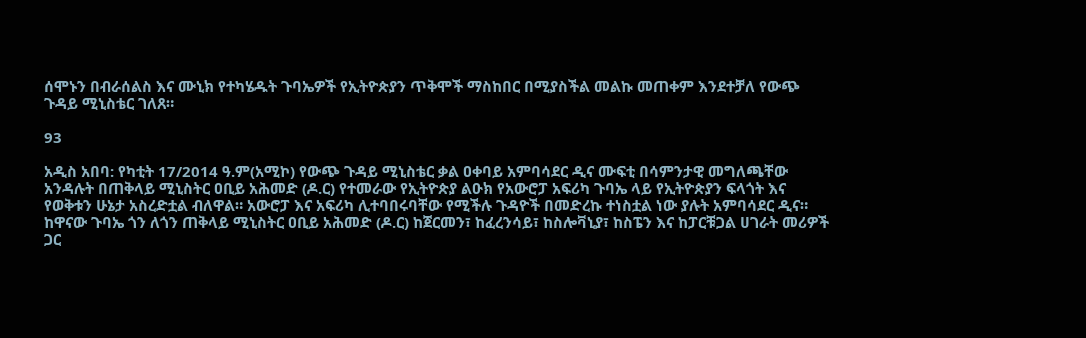ሰሞኑን በብራሰልስ እና ሙኒክ የተካሄዱት ጉባኤዎች የኢትዮጵያን ጥቅሞች ማስከበር በሚያስችል መልኩ መጠቀም እንደተቻለ የውጭ ጉዳይ ሚኒስቴር ገለጸ።

93

አዲስ አበባ: የካቲት 17/2014 ዓ.ም(አሚኮ) የውጭ ጉዳይ ሚኒስቴር ቃል ዐቀባይ አምባሳደር ዲና ሙፍቲ በሳምንታዊ መግለጫቸው አንዳሉት በጠቅላይ ሚኒስትር ዐቢይ አሕመድ (ዶ.ር) የተመራው የኢትዮጵያ ልዑክ የአውሮፓ አፍሪካ ጉባኤ ላይ የኢትዮጵያን ፍላጎት እና የወቅቱን ሁኔታ አስረድቷል ብለዋል። አውሮፓ እና አፍሪካ ሊተባበሩባቸው የሚችሉ ጉዳዮች በመድረኩ ተነስቷል ነው ያሉት አምባሳደር ዲና።
ከዋናው ጉባኤ ጎን ለጎን ጠቅላይ ሚኒስትር ዐቢይ አሕመድ (ዶ.ር) ከጀርመን፣ ከፈረንሳይ፣ ከስሎቫኒያ፣ ከስፔን እና ከፓርቹጋል ሀገራት መሪዎች ጋር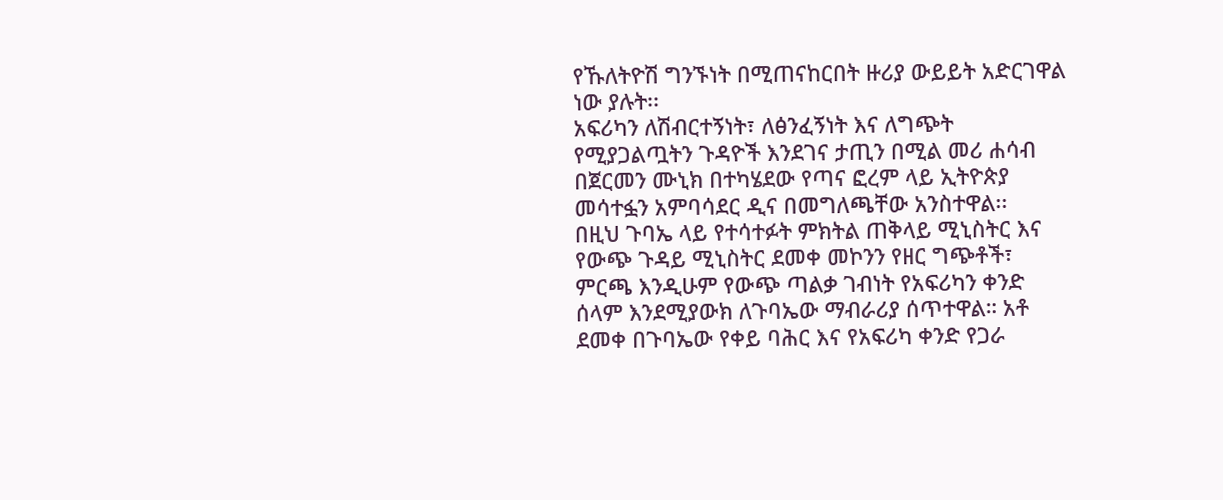የኹለትዮሽ ግንኙነት በሚጠናከርበት ዙሪያ ውይይት አድርገዋል ነው ያሉት፡፡
አፍሪካን ለሽብርተኝነት፣ ለፅንፈኝነት እና ለግጭት የሚያጋልጧትን ጉዳዮች እንደገና ታጢን በሚል መሪ ሐሳብ በጀርመን ሙኒክ በተካሄደው የጣና ፎረም ላይ ኢትዮጵያ መሳተፏን አምባሳደር ዲና በመግለጫቸው አንስተዋል፡፡
በዚህ ጉባኤ ላይ የተሳተፉት ምክትል ጠቅላይ ሚኒስትር እና የውጭ ጉዳይ ሚኒስትር ደመቀ መኮንን የዘር ግጭቶች፣ ምርጫ እንዲሁም የውጭ ጣልቃ ገብነት የአፍሪካን ቀንድ ሰላም እንደሚያውክ ለጉባኤው ማብራሪያ ሰጥተዋል። አቶ ደመቀ በጉባኤው የቀይ ባሕር እና የአፍሪካ ቀንድ የጋራ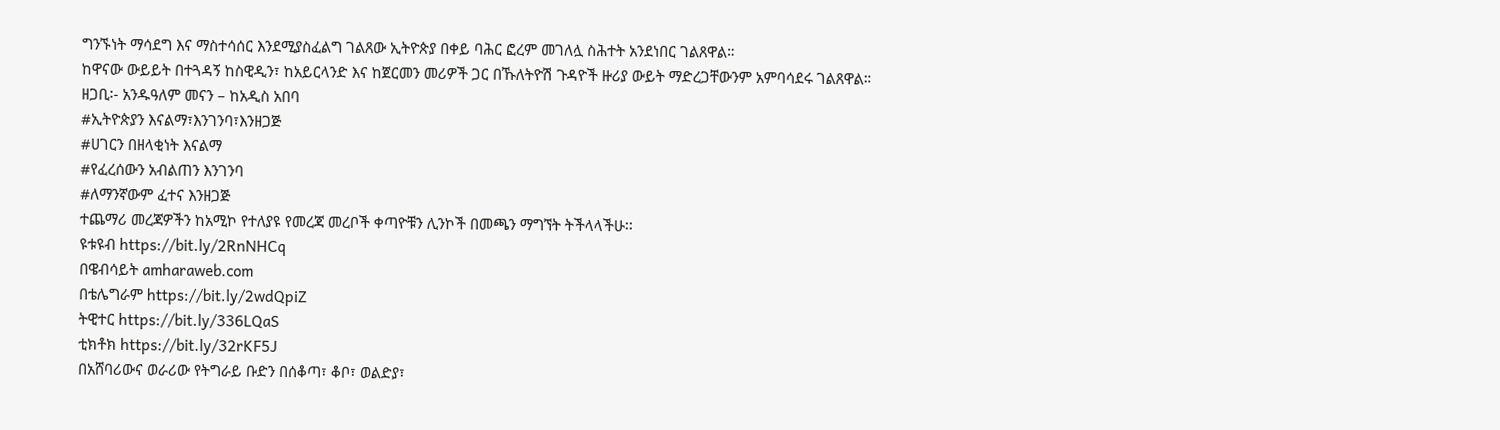ግንኙነት ማሳደግ እና ማስተሳሰር እንደሚያስፈልግ ገልጸው ኢትዮጵያ በቀይ ባሕር ፎረም መገለሏ ስሕተት አንደነበር ገልጸዋል።
ከዋናው ውይይት በተጓዳኝ ከስዊዲን፣ ከአይርላንድ እና ከጀርመን መሪዎች ጋር በኹለትዮሽ ጉዳዮች ዙሪያ ውይት ማድረጋቸውንም አምባሳደሩ ገልጸዋል።
ዘጋቢ፡- አንዱዓለም መናን – ከአዲስ አበባ
#ኢትዮጵያን እናልማ፣እንገንባ፣እንዘጋጅ
#ሀገርን በዘላቂነት እናልማ
#የፈረሰውን አብልጠን እንገንባ
#ለማንኛውም ፈተና እንዘጋጅ
ተጨማሪ መረጃዎችን ከአሚኮ የተለያዩ የመረጃ መረቦች ቀጣዮቹን ሊንኮች በመጫን ማግኘት ትችላላችሁ፡፡
ዩቱዩብ https://bit.ly/2RnNHCq
በዌብሳይት amharaweb.com
በቴሌግራም https://bit.ly/2wdQpiZ
ትዊተር https://bit.ly/336LQaS
ቲክቶክ https://bit.ly/32rKF5J
በአሸባሪውና ወራሪው የትግራይ ቡድን በሰቆጣ፣ ቆቦ፣ ወልድያ፣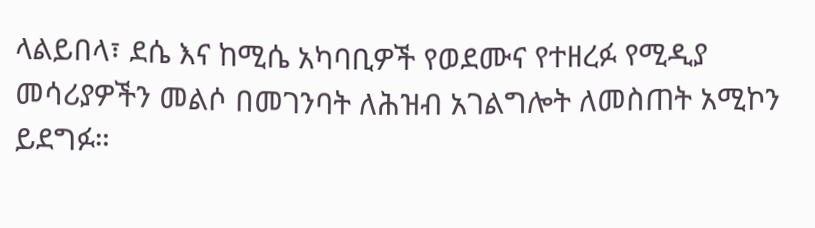ላልይበላ፣ ደሴ እና ከሚሴ አካባቢዎች የወደሙና የተዘረፉ የሚዲያ መሳሪያዎችን መልሶ በመገንባት ለሕዝብ አገልግሎት ለመስጠት አሚኮን ይደግፉ።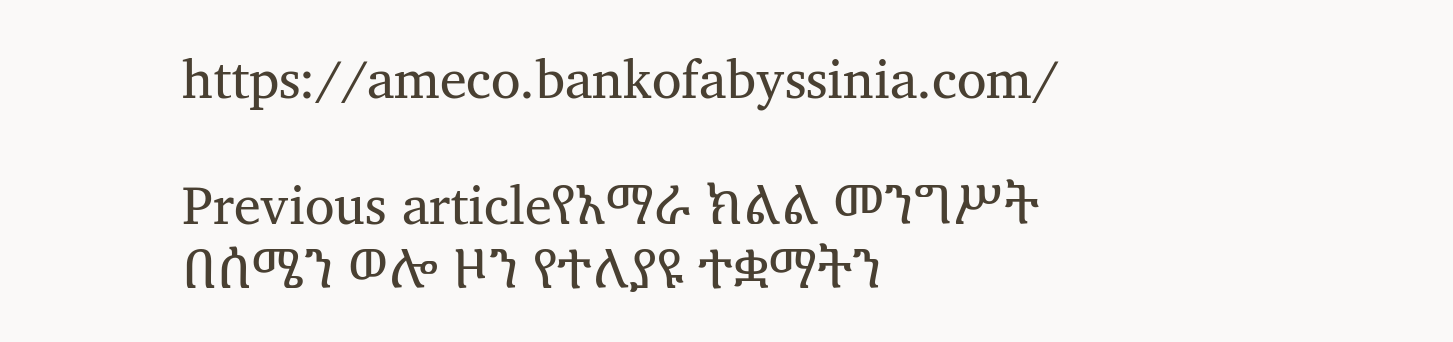https://ameco.bankofabyssinia.com/

Previous articleየአማራ ክልል መንግሥት በሰሜን ወሎ ዞን የተለያዩ ተቋማትን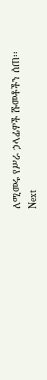ለሚመሩ የሥራ ኃላፊዎች ሹመቶችን ሰጠ፡፡
Next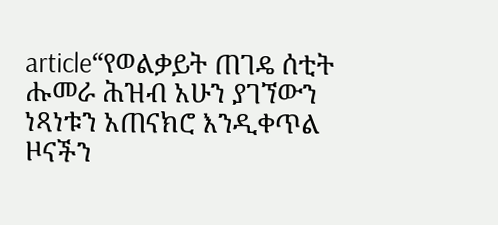article“የወልቃይት ጠገዴ ሰቲት ሑመራ ሕዝብ አሁን ያገኘውን ነጻነቱን አጠናክሮ እንዲቀጥል ዞናችን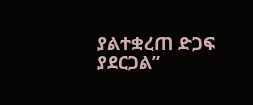ያልተቋረጠ ድጋፍ ያደርጋል”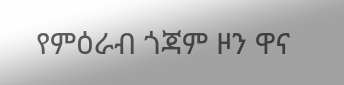የምዕራብ ጎጃም ዞን ዋና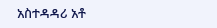አስተዳዳሪ አቶ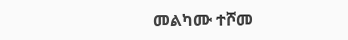መልካሙ ተሾመ